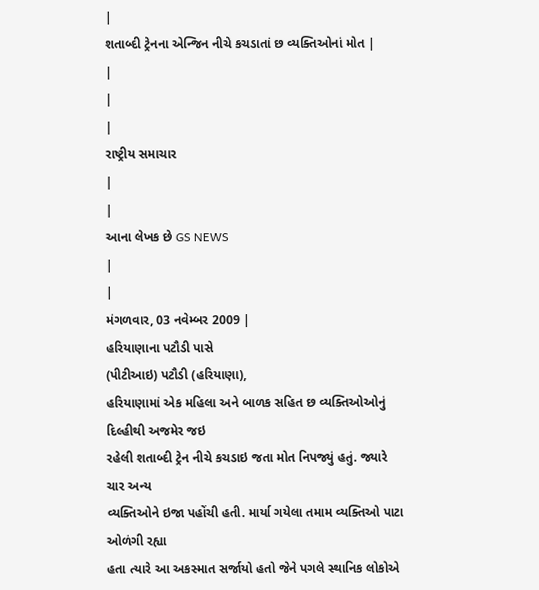|
શતાબ્દી ટ્રેનના એન્જિન નીચે કચડાતાં છ વ્યક્તિઓનાં મોત |
|
|
|
રાષ્ટ્રીય સમાચાર
|
|
આના લેખક છે GS NEWS
|
|
મંગળવાર, 03 નવેમ્બર 2009 |
હરિયાણાના પટૌડી પાસે
(પીટીઆઇ) પટૌડી (હરિયાણા),
હરિયાણામાં એક મહિલા અને બાળક સહિત છ વ્યક્તિઓઓનું દિલ્હીથી અજમેર જઇ
રહેલી શતાબ્દી ટ્રેન નીચે કચડાઇ જતા મોત નિપજ્યું હતું. જ્યારે ચાર અન્ય
વ્યક્તિઓને ઇજા પહોંચી હતી. માર્યા ગયેલા તમામ વ્યક્તિઓ પાટા ઓળંગી રહ્યા
હતા ત્યારે આ અકસ્માત સર્જાયો હતો જેને પગલે સ્થાનિક લોકોએ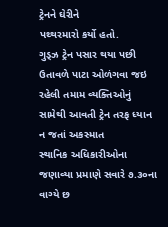ટ્રેનને ઘેરીને
પથ્થરમારો કર્યો હતો.
ગુડ્ઝ ટ્રેન પસાર થયા પછી ઉતાવળે પાટા ઓળંગવા જઇ રહેલી તમામ વ્યક્તિઓનું સામેથી આવતી ટ્રેન તરફ ધ્યાન ન જતાં અકસ્માત
સ્થાનિક અધિકારીઓના જણાવ્યા પ્રમાણે સવારે ૭.૩૦ના વાગ્યે છ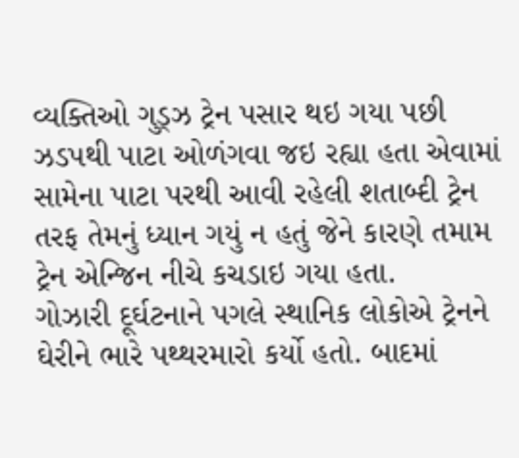વ્યક્તિઓ ગુડ્ઝ ટ્રેન પસાર થઇ ગયા પછી ઝડપથી પાટા ઓળંગવા જઇ રહ્યા હતા એવામાં સામેના પાટા પરથી આવી રહેલી શતાબ્દી ટ્રેન તરફ તેમનું ધ્યાન ગયું ન હતું જેને કારણે તમામ ટ્રેન એન્જિન નીચે કચડાઇ ગયા હતા.
ગોઝારી દૂર્ઘટનાને પગલે સ્થાનિક લોકોએ ટ્રેનને ઘેરીને ભારે પથ્થરમારો કર્યો હતો. બાદમાં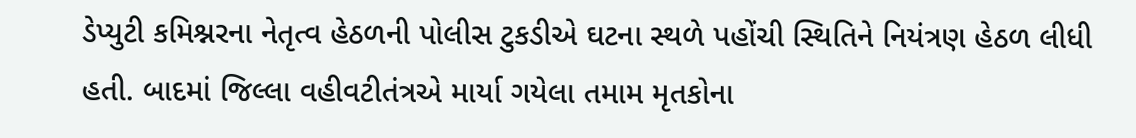ડેપ્યુટી કમિશ્નરના નેતૃત્વ હેઠળની પોલીસ ટુકડીએ ઘટના સ્થળે પહોંચી સ્થિતિને નિયંત્રણ હેઠળ લીધી હતી. બાદમાં જિલ્લા વહીવટીતંત્રએ માર્યા ગયેલા તમામ મૃતકોના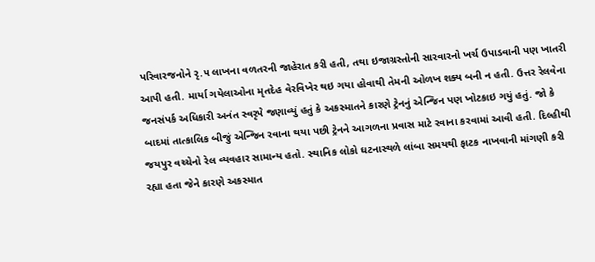પરિવારજનોને રૃ.૫ લાખના વળતરની જાહેરાત કરી હતી, તથા ઇજાગ્રસ્તોની સારવારનો ખર્ચ ઉપાડવાની પણ ખાતરી આપી હતી. માર્યા ગયેલાઓના મૃતદેહ વેરવિખેર થઇ ગયા હોવાથી તેમની ઓળખ શક્ય બની ન હતી. ઉત્તર રેલવેના જનસંપર્ક અધિકારી અનંત સ્વરૃપે જણાવ્યું હતું કે અકસ્માતને કારણે ટ્રેનનું એન્જિન પણ ખોટકાઇ ગયું હતું. જો કે બાદમાં તાત્કાલિક બીજું એન્જિન રવાના થયા પછી ટ્રેનને આગળના પ્રવાસ માટે રવાના કરવામાં આવી હતી. દિલ્હીથી જયપુર વચ્ચેનો રેલ વ્યવહાર સામાન્ય હતો. સ્થાનિક લોકો ઘટનાસ્થળે લાંબા સમયથી ફાટક નાખવાની માંગણી કરી રહ્યા હતા જેને કારણે અકસ્માત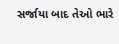સર્જાયા બાદ તેઓ ભારે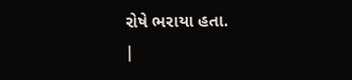રોષે ભરાયા હતા.
|